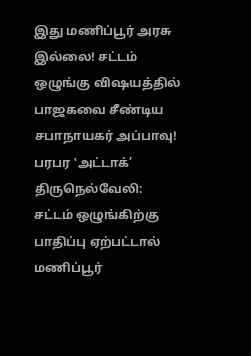இது மணிப்பூர் அரசு இல்லை! சட்டம் ஒழுங்கு விஷயத்தில் பாஜகவை சீண்டிய சபாநாயகர் அப்பாவு! பரபர ‛அட்டாக்’
திருநெல்வேலி: சட்டம் ஒழுங்கிற்கு பாதிப்பு ஏற்பட்டால் மணிப்பூர்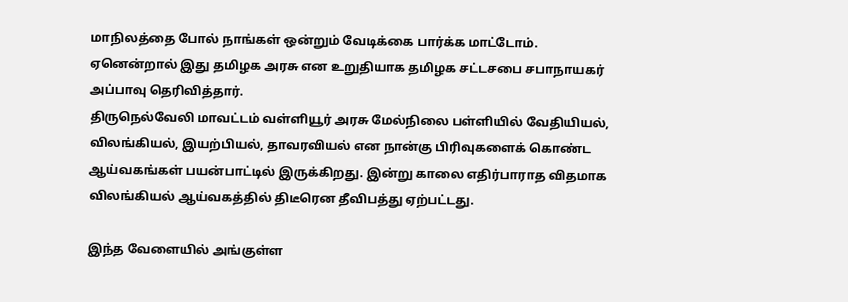மாநிலத்தை போல் நாங்கள் ஒன்றும் வேடிக்கை பார்க்க மாட்டோம். ஏனென்றால் இது தமிழக அரசு என உறுதியாக தமிழக சட்டசபை சபாநாயகர் அப்பாவு தெரிவித்தார்.
திருநெல்வேலி மாவட்டம் வள்ளியூர் அரசு மேல்நிலை பள்ளியில் வேதியியல், விலங்கியல், இயற்பியல், தாவரவியல் என நான்கு பிரிவுகளைக் கொண்ட ஆய்வகங்கள் பயன்பாட்டில் இருக்கிறது. இன்று காலை எதிர்பாராத விதமாக விலங்கியல் ஆய்வகத்தில் திடீரென தீவிபத்து ஏற்பட்டது.

இந்த வேளையில் அங்குள்ள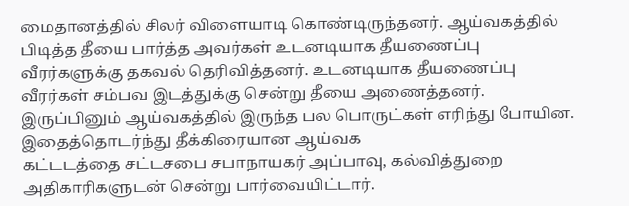மைதானத்தில் சிலர் விளையாடி கொண்டிருந்தனர். ஆய்வகத்தில் பிடித்த தீயை பார்த்த அவர்கள் உடனடியாக தீயணைப்பு வீரர்களுக்கு தகவல் தெரிவித்தனர். உடனடியாக தீயணைப்பு வீரர்கள் சம்பவ இடத்துக்கு சென்று தீயை அணைத்தனர்.
இருப்பினும் ஆய்வகத்தில் இருந்த பல பொருட்கள் எரிந்து போயின. இதைத்தொடர்ந்து தீக்கிரையான ஆய்வக
கட்டடத்தை சட்டசபை சபாநாயகர் அப்பாவு, கல்வித்துறை அதிகாரிகளுடன் சென்று பார்வையிட்டார்.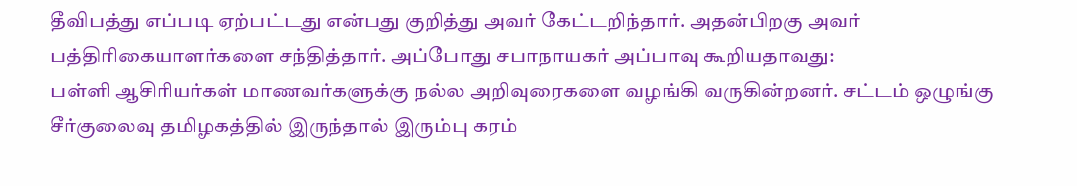தீவிபத்து எப்படி ஏற்பட்டது என்பது குறித்து அவர் கேட்டறிந்தார். அதன்பிறகு அவர் பத்திரிகையாளர்களை சந்தித்தார். அப்போது சபாநாயகர் அப்பாவு கூறியதாவது:
பள்ளி ஆசிரியர்கள் மாணவர்களுக்கு நல்ல அறிவுரைகளை வழங்கி வருகின்றனர். சட்டம் ஒழுங்கு சீர்குலைவு தமிழகத்தில் இருந்தால் இரும்பு கரம்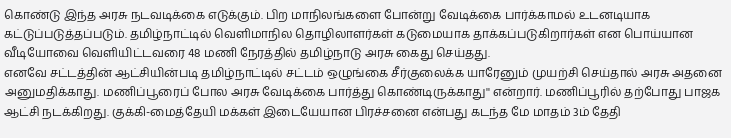கொண்டு இந்த அரசு நடவடிக்கை எடுக்கும். பிற மாநிலங்களை போன்று வேடிக்கை பார்க்காமல் உடனடியாக கட்டுப்படுத்தப்படும். தமிழ்நாட்டில் வெளிமாநில தொழிலாளர்கள் கடுமையாக தாக்கப்படுகிறார்கள் என பொய்யான வீடியோவை வெளியிட்டவரை 48 மணி நேரத்தில் தமிழ்நாடு அரசு கைது செய்தது.
எனவே சட்டத்தின் ஆட்சியின்படி தமிழ்நாட்டில் சட்டம் ஒழுங்கை சீர்குலைக்க யாரேனும் முயற்சி செய்தால் அரசு அதனை அனுமதிக்காது. மணிப்பூரைப் போல அரசு வேடிக்கை பார்த்து கொண்டிருக்காது'' என்றார். மணிப்பூரில் தற்போது பாஜக ஆட்சி நடக்கிறது. குக்கி-மைத்தேயி மக்கள் இடையேயான பிரச்சனை என்பது கடந்த மே மாதம் 3ம் தேதி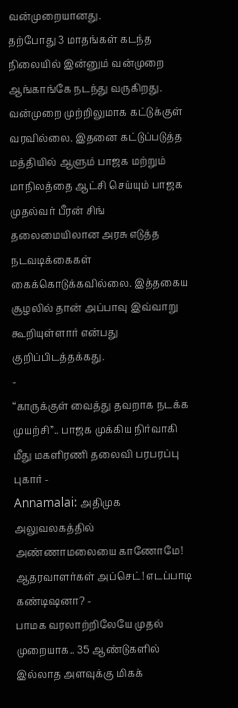வன்முறையானது.
தற்போது 3 மாதங்கள் கடந்த நிலையில் இன்னும் வன்முறை ஆங்காங்கே நடந்து வருகிறது. வன்முறை முற்றிலுமாக கட்டுக்குள் வரவில்லை. இதனை கட்டுப்படுத்த மத்தியில் ஆளும் பாஜக மற்றும் மாநிலத்தை ஆட்சி செய்யும் பாஜக முதல்வர் பீரன் சிங் தலைமையிலான அரசு எடுத்த நடவடிக்கைகள் கைக்கொடுக்கவில்லை. இத்தகைய சூழலில் தான் அப்பாவு இவ்வாறு கூறியுள்ளார் என்பது குறிப்பிடத்தக்கது.
-
“காருக்குள் வைத்து தவறாக நடக்க முயற்சி”.. பாஜக முக்கிய நிர்வாகி மீது மகளிரணி தலைவி பரபரப்பு புகார் -
Annamalai: அதிமுக அலுவலகத்தில் அண்ணாமலையை காணோமே! ஆதரவாளர்கள் அப்செட்! எடப்பாடி கண்டிஷனா? -
பாமக வரலாற்றிலேயே முதல் முறையாக.. 35 ஆண்டுகளில் இல்லாத அளவுக்கு மிகக்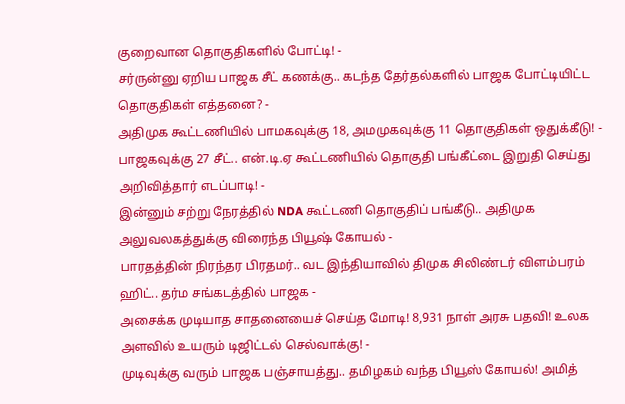குறைவான தொகுதிகளில் போட்டி! -
சர்ருன்னு ஏறிய பாஜக சீட் கணக்கு.. கடந்த தேர்தல்களில் பாஜக போட்டியிட்ட தொகுதிகள் எத்தனை? -
அதிமுக கூட்டணியில் பாமகவுக்கு 18, அமமுகவுக்கு 11 தொகுதிகள் ஒதுக்கீடு! -
பாஜகவுக்கு 27 சீட்.. என்.டி.ஏ கூட்டணியில் தொகுதி பங்கீட்டை இறுதி செய்து அறிவித்தார் எடப்பாடி! -
இன்னும் சற்று நேரத்தில் NDA கூட்டணி தொகுதிப் பங்கீடு.. அதிமுக அலுவலகத்துக்கு விரைந்த பியூஷ் கோயல் -
பாரதத்தின் நிரந்தர பிரதமர்.. வட இந்தியாவில் திமுக சிலிண்டர் விளம்பரம் ஹிட்.. தர்ம சங்கடத்தில் பாஜக -
அசைக்க முடியாத சாதனையைச் செய்த மோடி! 8,931 நாள் அரசு பதவி! உலக அளவில் உயரும் டிஜிட்டல் செல்வாக்கு! -
முடிவுக்கு வரும் பாஜக பஞ்சாயத்து.. தமிழகம் வந்த பியூஸ் கோயல்! அமித்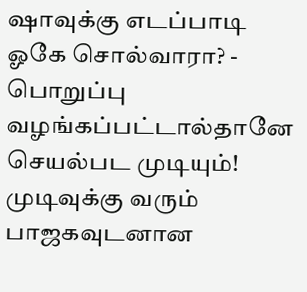ஷாவுக்கு எடப்பாடி ஓகே சொல்வாரா? -
பொறுப்பு வழங்கப்பட்டால்தானே செயல்பட முடியும்! முடிவுக்கு வரும் பாஜகவுடனான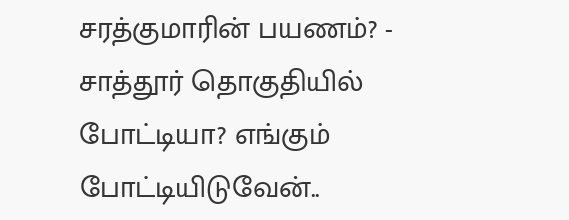சரத்குமாரின் பயணம்? -
சாத்தூர் தொகுதியில் போட்டியா? எங்கும் போட்டியிடுவேன்..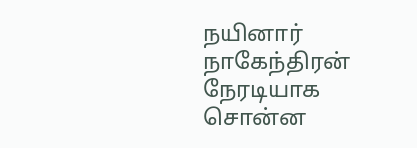நயினார் நாகேந்திரன் நேரடியாக சொன்ன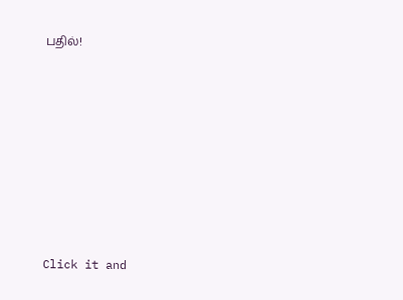பதில்!












Click it and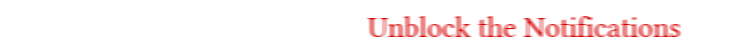Unblock the Notifications